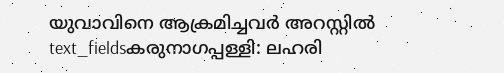യുവാവിനെ ആക്രമിച്ചവർ അറസ്റ്റിൽ
text_fieldsകരുനാഗപ്പള്ളി: ലഹരി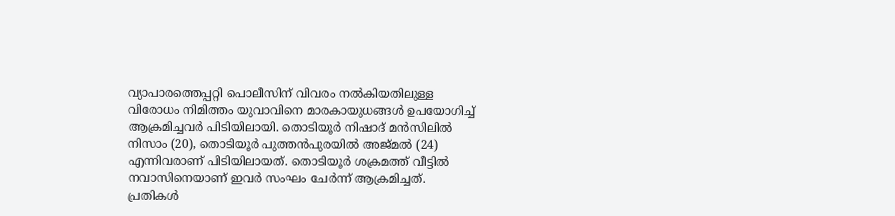വ്യാപാരത്തെപ്പറ്റി പൊലീസിന് വിവരം നൽകിയതിലുള്ള വിരോധം നിമിത്തം യുവാവിനെ മാരകായുധങ്ങൾ ഉപയോഗിച്ച് ആക്രമിച്ചവർ പിടിയിലായി. തൊടിയൂർ നിഷാദ് മൻസിലിൽ നിസാം (20), തൊടിയൂർ പുത്തൻപുരയിൽ അജ്മൽ (24) എന്നിവരാണ് പിടിയിലായത്. തൊടിയൂർ ശക്രമത്ത് വീട്ടിൽ നവാസിനെയാണ് ഇവർ സംഘം ചേർന്ന് ആക്രമിച്ചത്.
പ്രതികൾ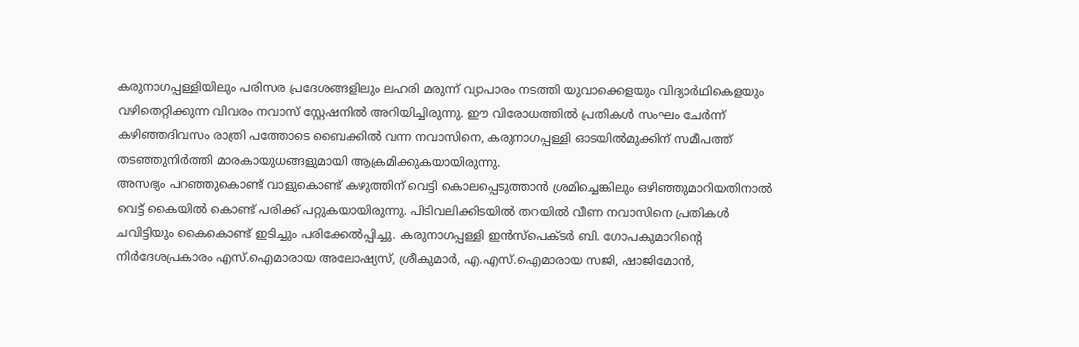കരുനാഗപ്പള്ളിയിലും പരിസര പ്രദേശങ്ങളിലും ലഹരി മരുന്ന് വ്യാപാരം നടത്തി യുവാക്കെളയും വിദ്യാർഥികെളയും വഴിതെറ്റിക്കുന്ന വിവരം നവാസ് സ്റ്റേഷനിൽ അറിയിച്ചിരുന്നു. ഈ വിരോധത്തിൽ പ്രതികൾ സംഘം ചേർന്ന് കഴിഞ്ഞദിവസം രാത്രി പത്തോടെ ബൈക്കിൽ വന്ന നവാസിനെ, കരുനാഗപ്പള്ളി ഓടയിൽമുക്കിന് സമീപത്ത് തടഞ്ഞുനിർത്തി മാരകായുധങ്ങളുമായി ആക്രമിക്കുകയായിരുന്നു.
അസഭ്യം പറഞ്ഞുകൊണ്ട് വാളുകൊണ്ട് കഴുത്തിന് വെട്ടി കൊലപ്പെടുത്താൻ ശ്രമിച്ചെങ്കിലും ഒഴിഞ്ഞുമാറിയതിനാൽ വെട്ട് കൈയിൽ കൊണ്ട് പരിക്ക് പറ്റുകയായിരുന്നു. പിടിവലിക്കിടയിൽ തറയിൽ വീണ നവാസിനെ പ്രതികൾ ചവിട്ടിയും കൈകൊണ്ട് ഇടിച്ചും പരിക്കേൽപ്പിച്ചു. കരുനാഗപ്പള്ളി ഇൻസ്പെക്ടർ ബി. ഗോപകുമാറിന്റെ നിർദേശപ്രകാരം എസ്.ഐമാരായ അലോഷ്യസ്, ശ്രീകുമാർ, എ.എസ്.ഐമാരായ സജി, ഷാജിമോൻ,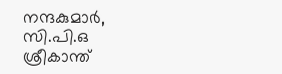നന്ദകുമാർ, സി.പി.ഒ ശ്രീകാന്ത്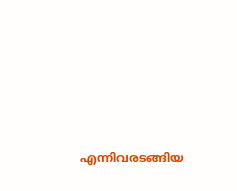എന്നിവരടങ്ങിയ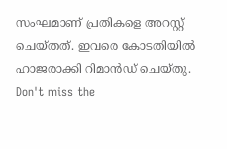സംഘമാണ് പ്രതികളെ അറസ്റ്റ് ചെയ്തത്. ഇവരെ കോടതിയിൽ ഹാജരാക്കി റിമാൻഡ് ചെയ്തു.
Don't miss the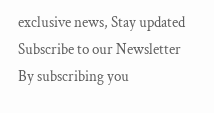exclusive news, Stay updated
Subscribe to our Newsletter
By subscribing you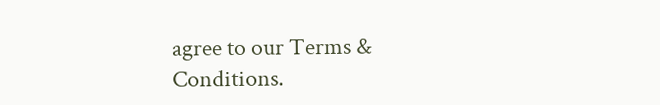agree to our Terms & Conditions.